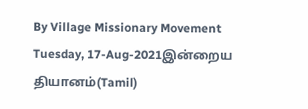By Village Missionary Movement
Tuesday, 17-Aug-2021இன்றைய தியானம்(Tamil)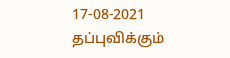17-08-2021
தப்புவிக்கும்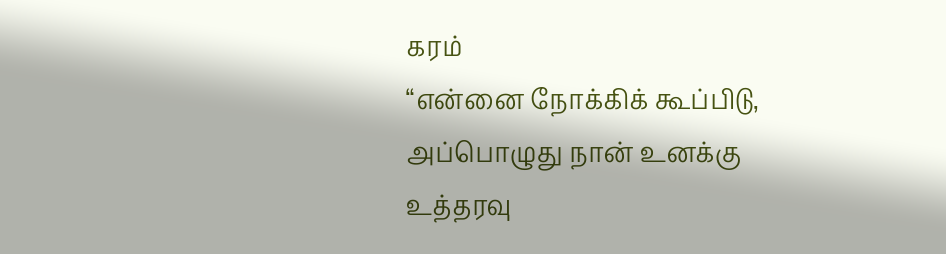கரம்
“என்னை நோக்கிக் கூப்பிடு, அப்பொழுது நான் உனக்கு உத்தரவு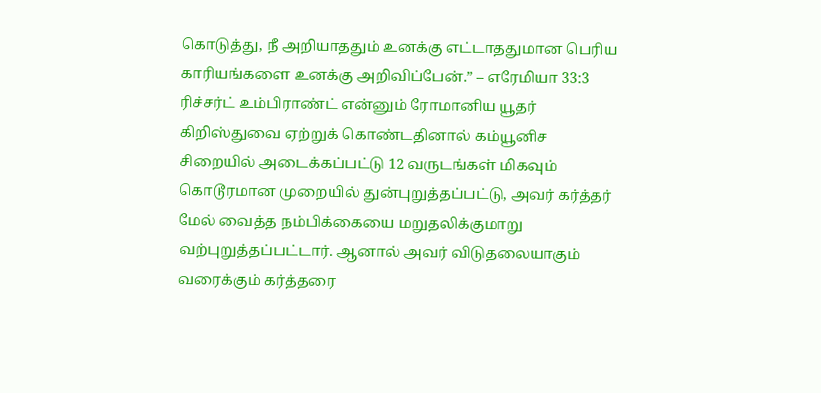கொடுத்து, நீ அறியாததும் உனக்கு எட்டாததுமான பெரிய காரியங்களை உனக்கு அறிவிப்பேன்.” – எரேமியா 33:3
ரிச்சர்ட் உம்பிராண்ட் என்னும் ரோமானிய யூதர் கிறிஸ்துவை ஏற்றுக் கொண்டதினால் கம்யூனிச சிறையில் அடைக்கப்பட்டு 12 வருடங்கள் மிகவும் கொடூரமான முறையில் துன்புறுத்தப்பட்டு, அவர் கர்த்தர் மேல் வைத்த நம்பிக்கையை மறுதலிக்குமாறு வற்புறுத்தப்பட்டார். ஆனால் அவர் விடுதலையாகும் வரைக்கும் கர்த்தரை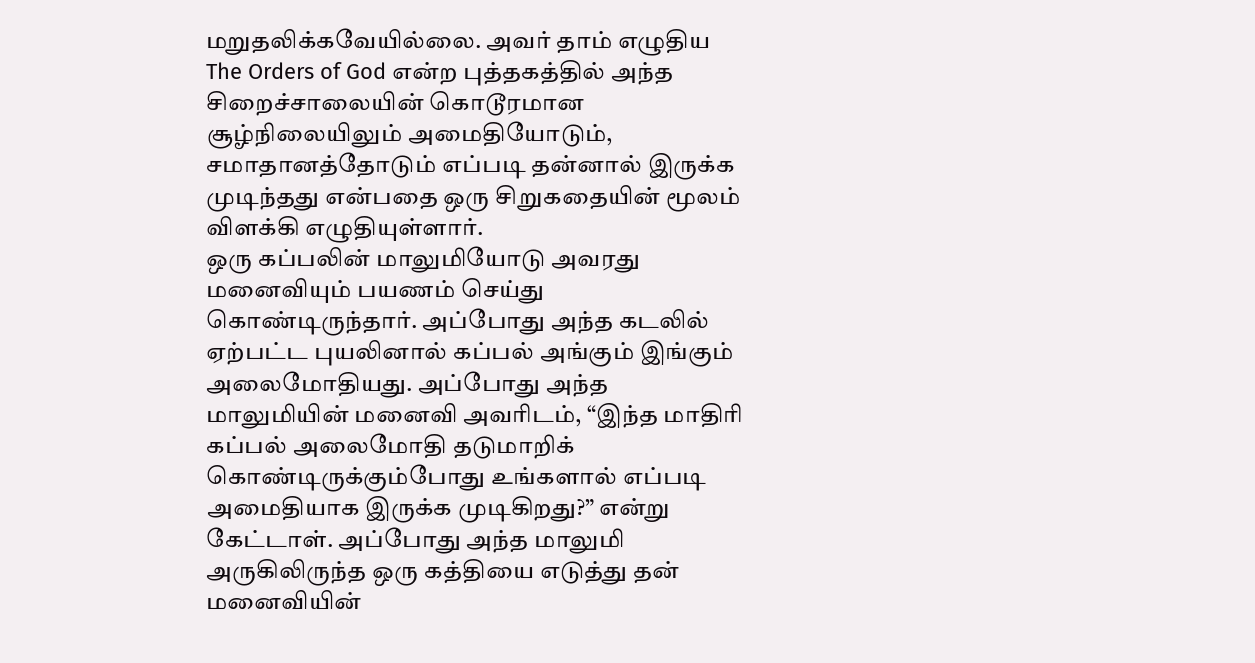மறுதலிக்கவேயில்லை. அவர் தாம் எழுதிய The Orders of God என்ற புத்தகத்தில் அந்த சிறைச்சாலையின் கொடூரமான சூழ்நிலையிலும் அமைதியோடும், சமாதானத்தோடும் எப்படி தன்னால் இருக்க முடிந்தது என்பதை ஒரு சிறுகதையின் மூலம் விளக்கி எழுதியுள்ளார்.
ஒரு கப்பலின் மாலுமியோடு அவரது மனைவியும் பயணம் செய்து கொண்டிருந்தார். அப்போது அந்த கடலில் ஏற்பட்ட புயலினால் கப்பல் அங்கும் இங்கும் அலைமோதியது. அப்போது அந்த மாலுமியின் மனைவி அவரிடம், “இந்த மாதிரி கப்பல் அலைமோதி தடுமாறிக் கொண்டிருக்கும்போது உங்களால் எப்படி அமைதியாக இருக்க முடிகிறது?” என்று கேட்டாள். அப்போது அந்த மாலுமி அருகிலிருந்த ஒரு கத்தியை எடுத்து தன் மனைவியின்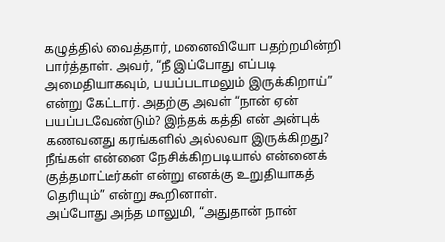கழுத்தில் வைத்தார், மனைவியோ பதற்றமின்றி பார்த்தாள். அவர், “நீ இப்போது எப்படி அமைதியாகவும், பயப்படாமலும் இருக்கிறாய்” என்று கேட்டார். அதற்கு அவள் “நான் ஏன் பயப்படவேண்டும்? இந்தக் கத்தி என் அன்புக் கணவனது கரங்களில் அல்லவா இருக்கிறது? நீங்கள் என்னை நேசிக்கிறபடியால் என்னைக் குத்தமாட்டீர்கள் என்று எனக்கு உறுதியாகத் தெரியும்” என்று கூறினாள்.
அப்போது அந்த மாலுமி, “அதுதான் நான்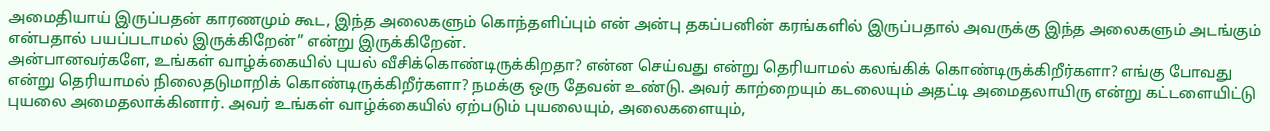அமைதியாய் இருப்பதன் காரணமும் கூட, இந்த அலைகளும் கொந்தளிப்பும் என் அன்பு தகப்பனின் கரங்களில் இருப்பதால் அவருக்கு இந்த அலைகளும் அடங்கும் என்பதால் பயப்படாமல் இருக்கிறேன்” என்று இருக்கிறேன்.
அன்பானவர்களே, உங்கள் வாழ்க்கையில் புயல் வீசிக்கொண்டிருக்கிறதா? என்ன செய்வது என்று தெரியாமல் கலங்கிக் கொண்டிருக்கிறீர்களா? எங்கு போவது என்று தெரியாமல் நிலைதடுமாறிக் கொண்டிருக்கிறீர்களா? நமக்கு ஒரு தேவன் உண்டு. அவர் காற்றையும் கடலையும் அதட்டி அமைதலாயிரு என்று கட்டளையிட்டு புயலை அமைதலாக்கினார். அவர் உங்கள் வாழ்க்கையில் ஏற்படும் புயலையும், அலைகளையும்,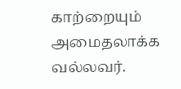காற்றையும் அமைதலாக்க வல்லவர்.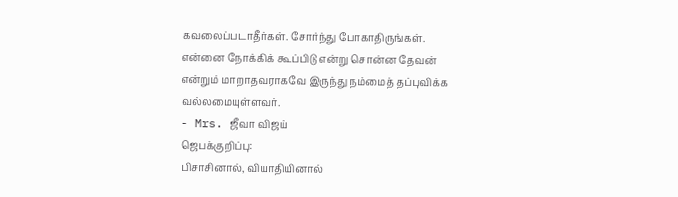கவலைப்படாதீர்கள். சோர்ந்து போகாதிருங்கள். என்னை நோக்கிக் கூப்பிடு என்று சொன்ன தேவன் என்றும் மாறாதவராகவே இருந்து நம்மைத் தப்புவிக்க வல்லமையுள்ளவர்.
- Mrs. ஜீவா விஜய்
ஜெபக்குறிப்பு:
பிசாசினால், வியாதியினால்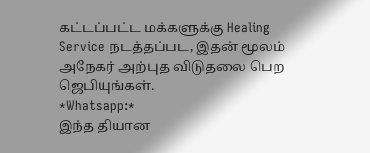கட்டப்பட்ட மக்களுக்கு Healing Service நடத்தப்பட, இதன் மூலம் அநேகர் அற்புத விடுதலை பெற ஜெபியுங்கள்.
*Whatsapp:*
இந்த தியான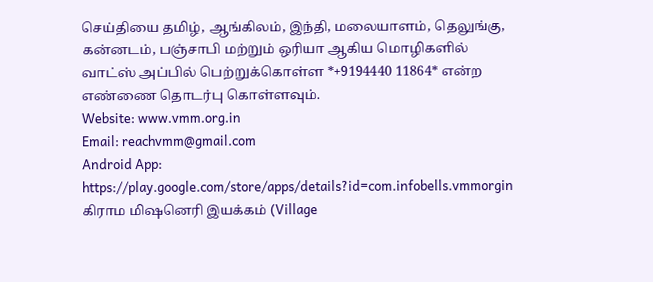செய்தியை தமிழ், ஆங்கிலம், இந்தி, மலையாளம், தெலுங்கு, கன்னடம், பஞ்சாபி மற்றும் ஒரியா ஆகிய மொழிகளில் வாட்ஸ் அப்பில் பெற்றுக்கொள்ள *+9194440 11864* என்ற எண்ணை தொடர்பு கொள்ளவும்.
Website: www.vmm.org.in
Email: reachvmm@gmail.com
Android App: https://play.google.com/store/apps/details?id=com.infobells.vmmorgin
கிராம மிஷனெரி இயக்கம் (Village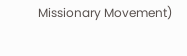Missionary Movement)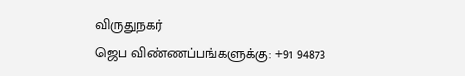விருதுநகர்
ஜெப விண்ணப்பங்களுக்கு: +91 94873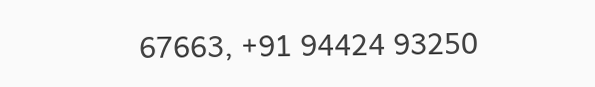67663, +91 94424 93250